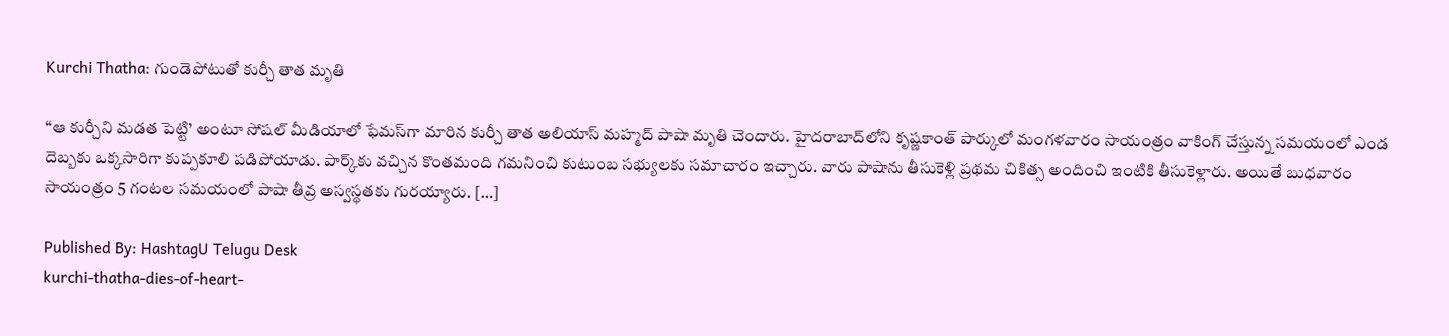Kurchi Thatha: గుండెపోటుతో కుర్చీ తాత మృతి

“ఆ కుర్చీని మడత పెట్టి’ అంటూ సోషల్ మీడియాలో ఫేమస్‌‌‌గా మారిన కుర్చీ తాత అలియాస్ మహ్మద్ పాషా మృతి చెందారు. హైదరాబాద్‌లోని కృష్ణకాంత్‌ పార్కులో మంగళవారం సాయంత్రం వాకింగ్‌ చేస్తున్న సమయంలో ఎండ దెబ్బకు ఒక్కసారిగా కుప్పకూలి పడిపోయాడు. పార్క్‌కు వచ్చిన కొంతమంది గమనించి కుటుంబ సభ్యులకు సమాచారం ఇచ్చారు. వారు పాషాను తీసుకెళ్లి ప్రథమ చికిత్స అందించి ఇంటికి తీసుకెళ్లారు. అయితే బుధవారం సాయంత్రం 5 గంటల సమయంలో పాషా తీవ్ర అస్వస్థతకు గురయ్యారు. […]

Published By: HashtagU Telugu Desk
kurchi-thatha-dies-of-heart-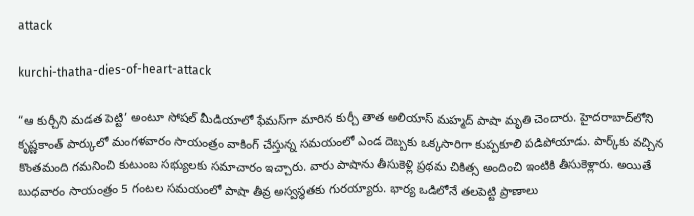attack

kurchi-thatha-dies-of-heart-attack

“ఆ కుర్చీని మడత పెట్టి’ అంటూ సోషల్ మీడియాలో ఫేమస్‌‌‌గా మారిన కుర్చీ తాత అలియాస్ మహ్మద్ పాషా మృతి చెందారు. హైదరాబాద్‌లోని కృష్ణకాంత్‌ పార్కులో మంగళవారం సాయంత్రం వాకింగ్‌ చేస్తున్న సమయంలో ఎండ దెబ్బకు ఒక్కసారిగా కుప్పకూలి పడిపోయాడు. పార్క్‌కు వచ్చిన కొంతమంది గమనించి కుటుంబ సభ్యులకు సమాచారం ఇచ్చారు. వారు పాషాను తీసుకెళ్లి ప్రథమ చికిత్స అందించి ఇంటికి తీసుకెళ్లారు. అయితే బుధవారం సాయంత్రం 5 గంటల సమయంలో పాషా తీవ్ర అస్వస్థతకు గురయ్యారు. భార్య ఒడిలోనే తలపెట్టి ప్రాణాలు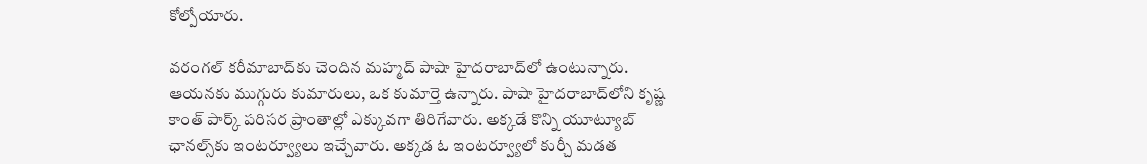కోల్పోయారు.

వరంగల్‌ కరీమాబాద్‌కు చెందిన మహ్మద్ పాషా హైదరాబాద్‌లో ఉంటున్నారు. ఆయనకు ముగ్గురు కుమారులు, ఒక కుమార్తె ఉన్నారు. పాషా హైదరాబాద్‌లోని కృష్ణ కాంత్ పార్క్ పరిసర ప్రాంతాల్లో ఎక్కువగా తిరిగేవారు. అక్కడే కొన్ని యూట్యూబ్ ఛానల్స్‌కు ఇంటర్వ్యూలు ఇచ్చేవారు. అక్కడ ఓ ఇంటర్వ్యూలో కుర్చీ మడత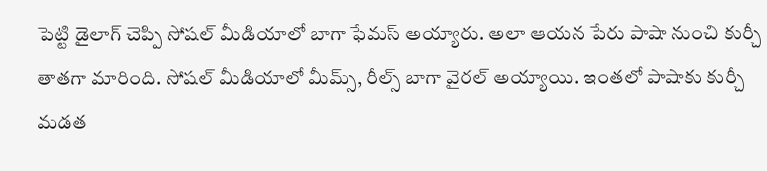పెట్టి డైలాగ్ చెప్పి సోషల్ మీడియాలో బాగా ఫేమస్ అయ్యారు. అలా ఆయన పేరు పాషా నుంచి కుర్చీ తాతగా మారింది. సోషల్ మీడియాలో మీమ్స్, రీల్స్ బాగా వైరల్ అయ్యాయి. ఇంతలో పాషాకు కుర్చీ మడత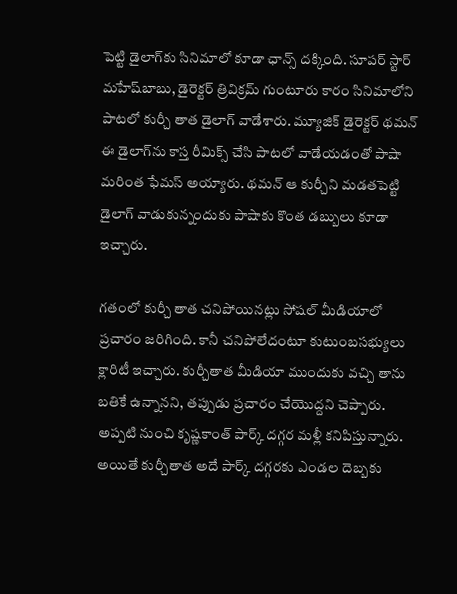పెట్టి డైలాగ్‌కు సినిమాలో కూడా ఛాన్స్ దక్కింది. సూపర్ స్టార్ మహేష్‌బాబు, డైరెక్టర్ త్రివిక్రమ్ గుంటూరు కారం సినిమాలోని పాటలో కుర్చీ తాత డైలాగ్ వాడేశారు. మ్యూజిక్ డైరెక్టర్ థమన్ ఈ డైలాగ్‌ను కాస్త రీమిక్స్ చేసి పాటలో వాడేయడంతో పాషా మరింత ఫేమస్ అయ్యారు. థమన్ ఆ కుర్చీని మడతపెట్టి డైలాగ్ వాడుకున్నందుకు పాషాకు కొంత డబ్బులు కూడా ఇచ్చారు.

గతంలో కుర్చీ తాత చనిపోయినట్లు సోషల్ మీడియాలో ప్రచారం జరిగింది. కానీ చనిపోలేదంటూ కుటుంబసభ్యులు క్లారిటీ ఇచ్చారు. కుర్చీతాత మీడియా ముందుకు వచ్చి తాను బతికే ఉన్నానని, తప్పుడు ప్రచారం చేయొద్దని చెప్పారు. అప్పటి నుంచి కృష్ణకాంత్ పార్క్ దగ్గర మళ్లీ కనిపిస్తున్నారు. అయితే కుర్చీతాత అదే పార్క్ దగ్గరకు ఎండల దెబ్బకు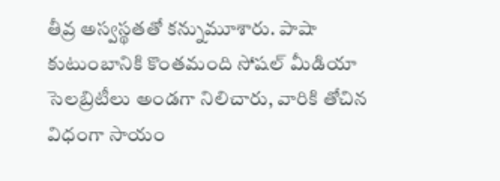తీవ్ర అస్వస్థతతో కన్నుమూశారు. పాషా కుటుంబానికి కొంతమంది సోషల్ మీడియా సెలబ్రిటీలు అండగా నిలిచారు, వారికి తోచిన విధంగా సాయం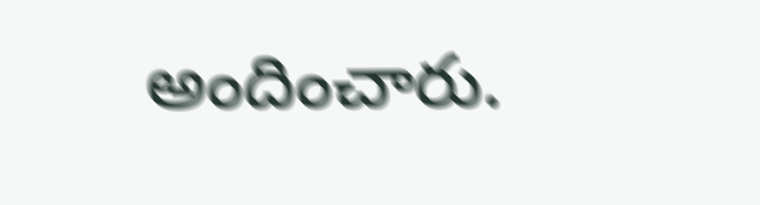అందించారు.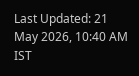Last Updated: 21 May 2026, 10:40 AM IST